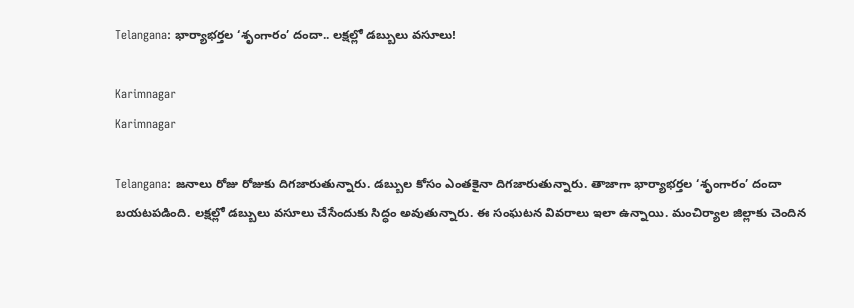Telangana: భార్యాభర్తల ‘శృంగారం’ దందా.. లక్షల్లో డబ్బులు వసూలు!

Karimnagar
Karimnagar

Telangana: జ‌నాలు రోజు రోజుకు దిగ‌జారుతున్నారు. డ‌బ్బుల కోసం ఎంత‌కైనా దిగ‌జారుతున్నారు. తాజాగా భార్యాభర్తల ‘శృంగారం’ దందా బ‌య‌ట‌ప‌డింది. లక్షల్లో డబ్బులు వసూలు చేసేందుకు సిద్ధం అవుతున్నారు. ఈ సంఘట‌న వివ‌రాలు ఇలా ఉన్నాయి. మంచిర్యాల జిల్లాకు చెందిన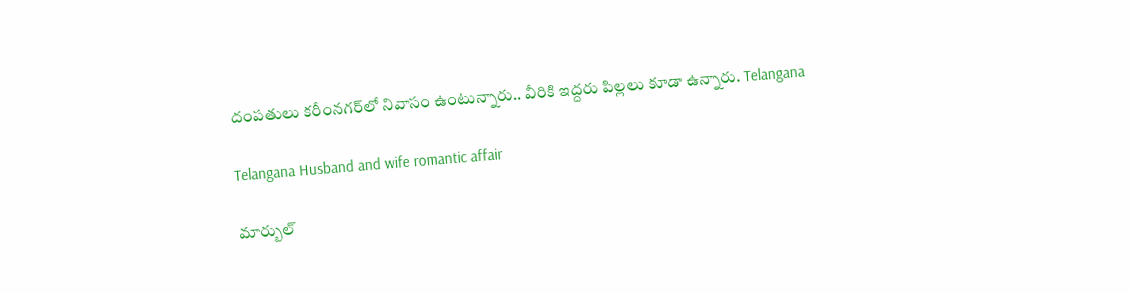దంపతులు కరీంనగర్‌లో నివాసం ఉంటున్నారు.. వీరికి ఇద్దరు పిల్లలు కూడా ఉన్నారు. Telangana

Telangana Husband and wife romantic affair

మార్బుల్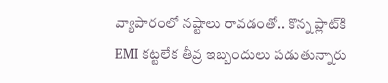వ్యాపారంలో నష్టాలు రావడంతో.. కొన్న ప్లాట్‌కి EMI కట్టలేక తీవ్ర ఇబ్బందులు ప‌డుతున్నారు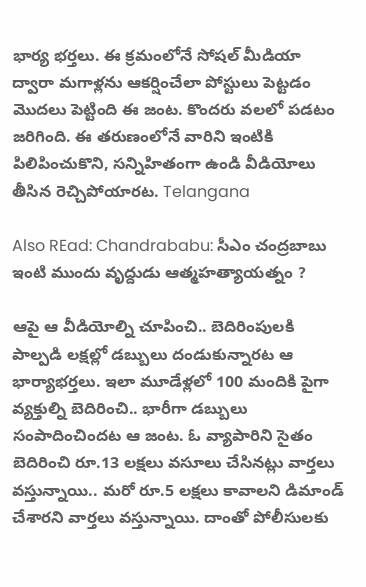భార్య భ‌ర్త‌లు. ఈ క్రమంలోనే సోషల్ మీడియా ద్వారా మగాళ్లను ఆకర్షించేలా పోస్టులు పెట్ట‌డం మొద‌లు పెట్టింది ఈ జంట. కొందరు వలలో పడటం జ‌రిగింది. ఈ త‌రుణంలోనే వారిని ఇంటికి పిలిపించుకొని, సన్నిహితంగా ఉండి వీడియోలు తీసిన రెచ్చిపోయార‌ట‌. Telangana

Also REad: Chandrababu: సీఎం చంద్రబాబు ఇంటి ముందు వృద్దుడు ఆత్మహత్యాయత్నం ?

ఆపై ఆ వీడియోల్ని చూపించి.. బెదిరింపులకి పాల్పడి లక్షల్లో డబ్బులు దండుకున్నార‌ట ఆ భార్యాభర్తలు. ఇలా మూడేళ్లలో 100 మందికి పైగా వ్యక్తుల్ని బెదిరించి.. భారీగా డబ్బులు సంపాదించింద‌ట ఆ జంట. ఓ వ్యాపారిని సైతం బెదిరించి రూ.13 లక్షలు వసూలు చేసిన‌ట్లు వార్త‌లు వ‌స్తున్నాయి.. మరో రూ.5 లక్షలు కావాలని డిమాండ్ చేశార‌ని వార్త‌లు వ‌స్తున్నాయి. దాంతో పోలీసులకు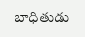బాధితుడు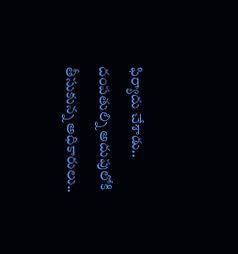ఫిర్యాదు చేశాడు.. దంపతుల్ని అదుపులోకి తీసుకున్న అధికారులు..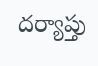ద‌ర్యాప్తు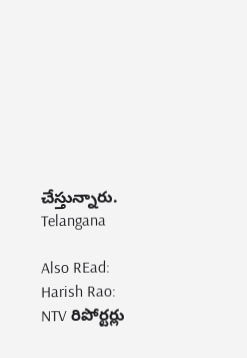చేస్తున్నారు. Telangana

Also REad: Harish Rao: NTV రిపోర్ట‌ర్లు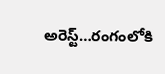అరెస్ట్‌…రంగంలోకి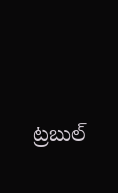ట్ర‌బుల్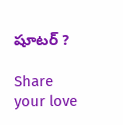షూట‌ర్ ?

Share your love